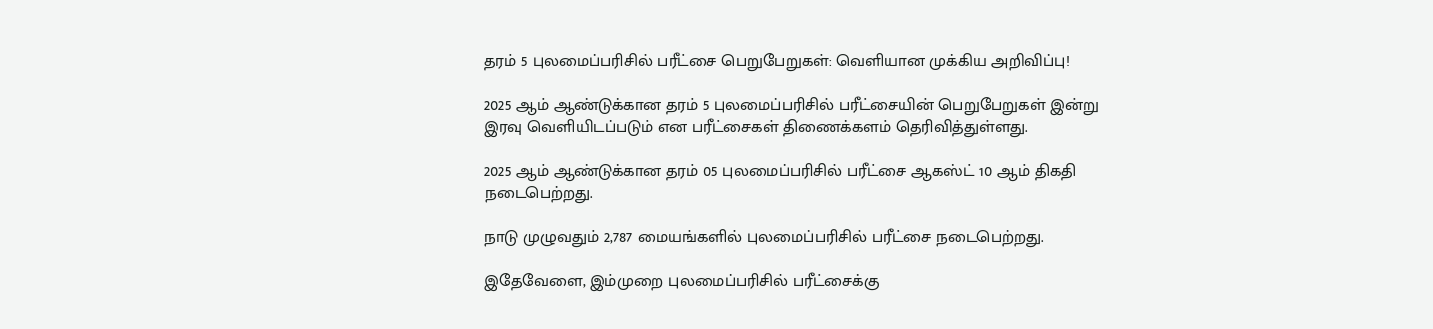தரம் 5 புலமைப்பரிசில் பரீட்சை பெறுபேறுகள்: வெளியான முக்கிய அறிவிப்பு!

2025 ஆம் ஆண்டுக்கான தரம் 5 புலமைப்பரிசில் பரீட்சையின் பெறுபேறுகள் இன்று இரவு வெளியிடப்படும் என பரீட்சைகள் திணைக்களம் தெரிவித்துள்ளது.

2025 ஆம் ஆண்டுக்கான தரம் 05 புலமைப்பரிசில் பரீட்சை ஆகஸ்ட் 10 ஆம் திகதி நடைபெற்றது.

நாடு முழுவதும் 2,787 மையங்களில் புலமைப்பரிசில் பரீட்சை நடைபெற்றது.

இதேவேளை, இம்முறை புலமைப்பரிசில் பரீட்சைக்கு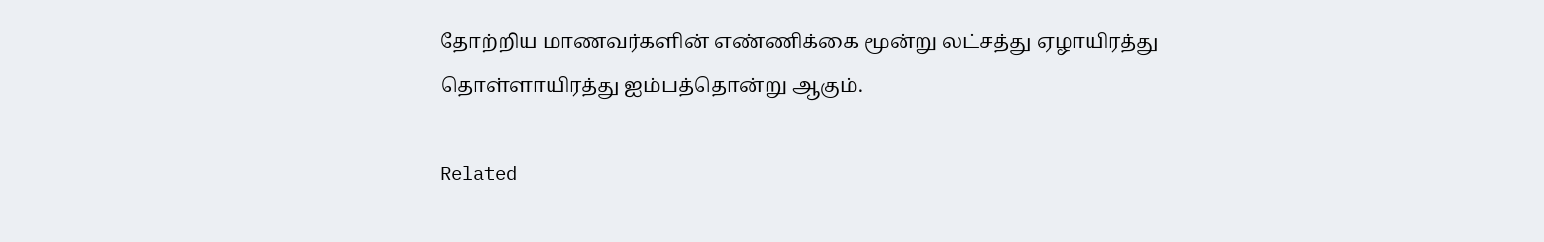தோற்றிய மாணவர்களின் எண்ணிக்கை மூன்று லட்சத்து ஏழாயிரத்து தொள்ளாயிரத்து ஐம்பத்தொன்று ஆகும்.

Related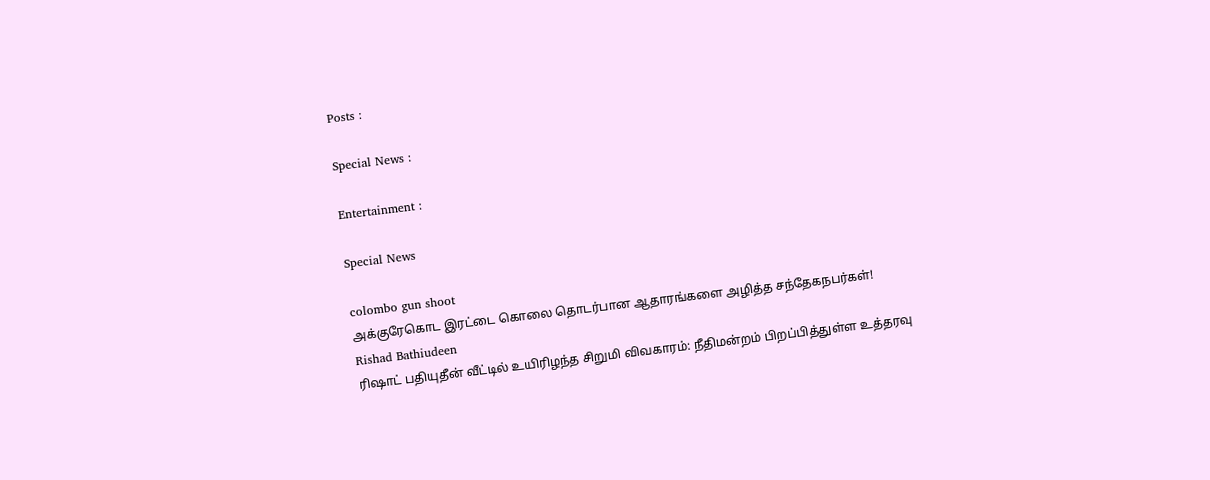Posts :

Special News :

Entertainment :

Special News

colombo gun shoot
அக்குரேகொட இரட்டை கொலை தொடர்பான ஆதாரங்களை அழித்த சந்தேகநபர்கள்!
Rishad Bathiudeen
ரிஷாட் பதியுதீன் வீட்டில் உயிரிழந்த சிறுமி விவகாரம்: நீதிமன்றம் பிறப்பித்துள்ள உத்தரவு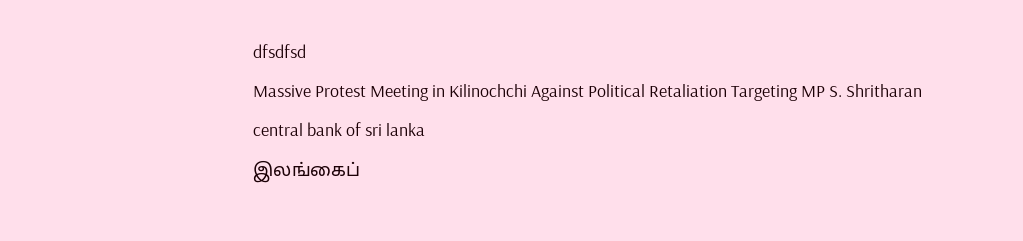dfsdfsd
Massive Protest Meeting in Kilinochchi Against Political Retaliation Targeting MP S. Shritharan
central bank of sri lanka
இலங்கைப்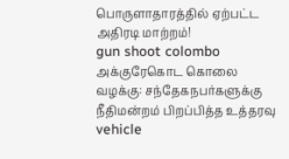பொருளாதாரத்தில் ஏற்பட்ட அதிரடி மாற்றம்!
gun shoot colombo
அக்குரேகொட கொலை வழக்கு: சந்தேகநபர்களுக்கு நீதிமன்றம் பிறப்பித்த உத்தரவு
vehicle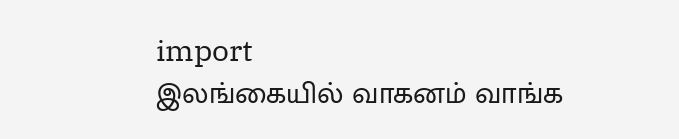import
இலங்கையில் வாகனம் வாங்க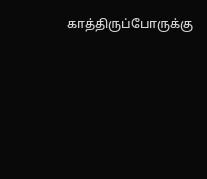காத்திருப்போருக்கு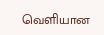வெளியான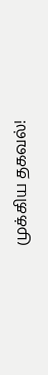முக்கிய தகவல்!